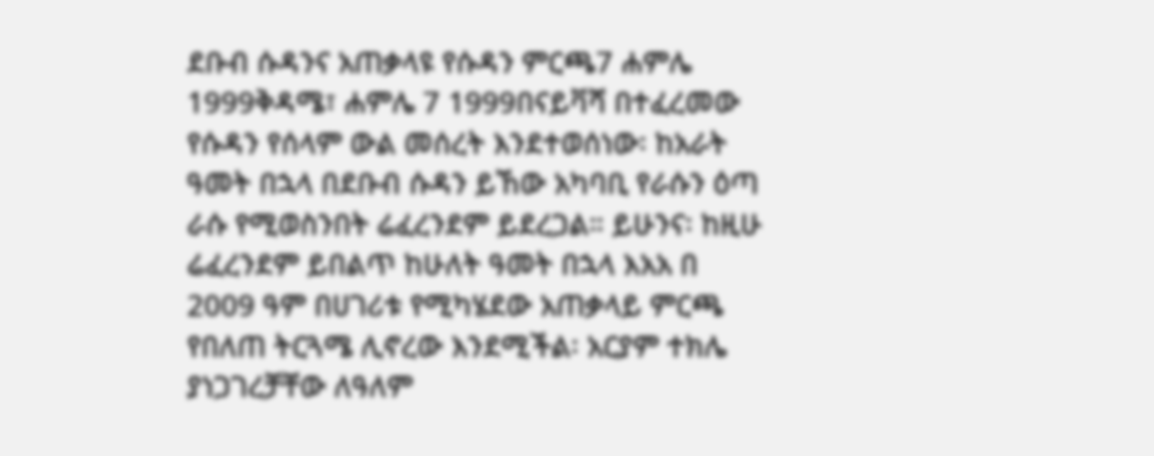ደቡብ ሱዳንና አጠቃላዩ የሱዳን ምርጫ7 ሐምሌ 1999ቅዳሜ፣ ሐምሌ 7 1999በናይቫሻ በተፈረመው የሱዳን የሰላም ውል መሰረት እንደተወሰነው፡ ከአራት ዓመት በኋላ በደቡብ ሱዳን ይኸው አካባቢ የራሱን ዕጣ ራሱ የሚወስንበት ሬፈረንደም ይደረጋል። ይሁንና፡ ከዚሁ ሬፈረንደም ይበልጥ ከሁለት ዓመት በኋላ እአአ በ 2009 ዓም በሀገሪቱ የሚካሄደው አጠቃላይ ምርጫ የበለጠ ትርጓሜ ሊኖረው እንደሚችል፡ አርያም ተክሌ ያነጋገረቻቸው ለዓለም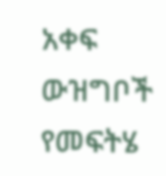አቀፍ ውዝግቦች የመፍትሄ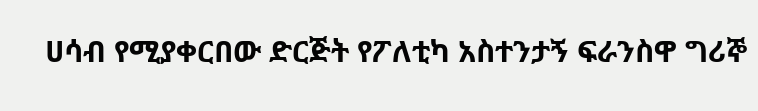ሀሳብ የሚያቀርበው ድርጅት የፖለቲካ አስተንታኝ ፍራንስዋ ግሪኞ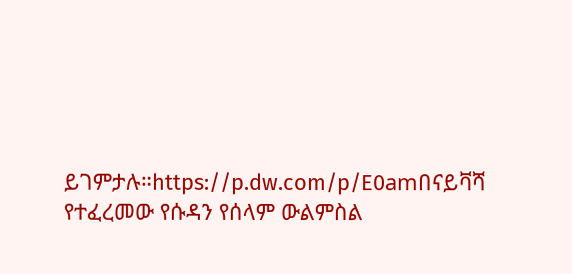ይገምታሉ።https://p.dw.com/p/E0amበናይቫሻ የተፈረመው የሱዳን የሰላም ውልምስል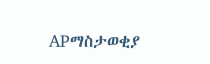APማስታወቂያ